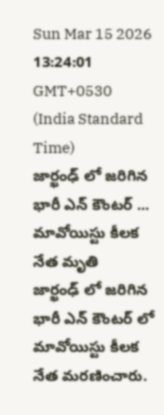Sun Mar 15 2026 13:24:01 GMT+0530 (India Standard Time)
జార్ఖంఢ్ లో జరిగిన భారీ ఎన్ కౌంటర్ ... మావోయిస్టు కీలక నేత మృతి
జార్ఖంఢ్ లో జరిగిన భారీ ఎన్ కౌంటర్ లో మావోయిస్టు కీలక నేత మరణించారు.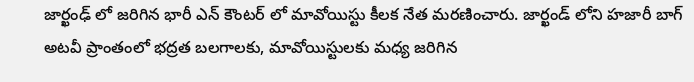జార్ఖంఢ్ లో జరిగిన భారీ ఎన్ కౌంటర్ లో మావోయిస్టు కీలక నేత మరణించారు. జార్ఖండ్ లోని హజారీ బాగ్ అటవీ ప్రాంతంలో భద్రత బలగాలకు, మావోయిస్టులకు మధ్య జరిగిన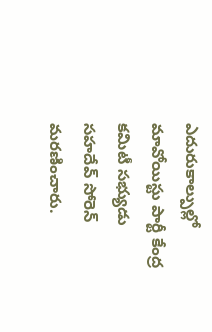ఎదురుకాల్పుల్లో మావోయిస్టు పార్టీ కేంద్ర కమిటీ సభ్యుడు సహదేవ్ సోరెన్ మరణించారు.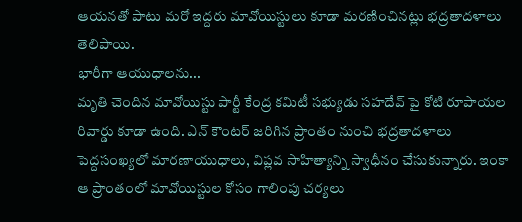ఆయనతో పాటు మరో ఇద్దరు మావోయిస్టులు కూడా మరణించినట్లు భద్రతాదళాలు తెలిపాయి.
భారీగా ఆయుధాలను...
మృతి చెందిన మావోయిస్టు పార్టీ కేంద్ర కమిటీ సభ్యుడు సహదేవ్ పై కోటి రూపాయల రివార్డు కూడా ఉంది. ఎన్ కౌంటర్ జరిగిన ప్రాంతం నుంచి భద్రతాదళాలు పెద్దసంఖ్యలో మారణాయుధాలు, విప్లవ సాహిత్యాన్ని స్వాధీనం చేసుకున్నారు. ఇంకా ఆ ప్రాంతంలో మావోయిస్టుల కోసం గాలింపు చర్యలు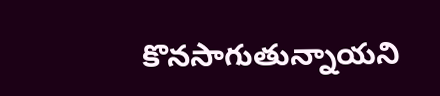కొనసాగుతున్నాయని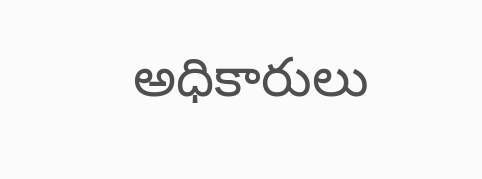అధికారులు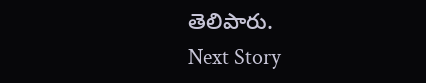తెలిపారు.
Next Story